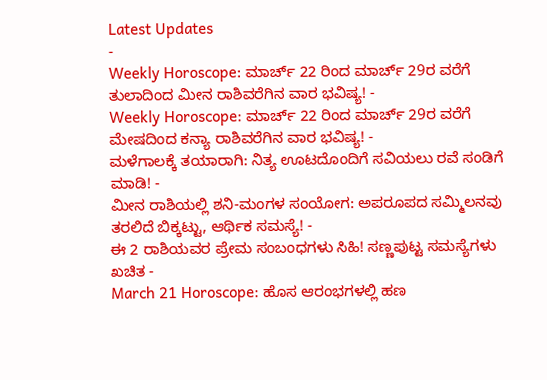Latest Updates
-
Weekly Horoscope: ಮಾರ್ಚ್ 22 ರಿಂದ ಮಾರ್ಚ್ 29ರ ವರೆಗೆ ತುಲಾದಿಂದ ಮೀನ ರಾಶಿವರೆಗಿನ ವಾರ ಭವಿಷ್ಯ! -
Weekly Horoscope: ಮಾರ್ಚ್ 22 ರಿಂದ ಮಾರ್ಚ್ 29ರ ವರೆಗೆ ಮೇಷದಿಂದ ಕನ್ಯಾ ರಾಶಿವರೆಗಿನ ವಾರ ಭವಿಷ್ಯ! -
ಮಳೆಗಾಲಕ್ಕೆ ತಯಾರಾಗಿ: ನಿತ್ಯ ಊಟದೊಂದಿಗೆ ಸವಿಯಲು ರವೆ ಸಂಡಿಗೆ ಮಾಡಿ! -
ಮೀನ ರಾಶಿಯಲ್ಲಿ ಶನಿ-ಮಂಗಳ ಸಂಯೋಗ: ಅಪರೂಪದ ಸಮ್ಮಿಲನವು ತರಲಿದೆ ಬಿಕ್ಕಟ್ಟು, ಆರ್ಥಿಕ ಸಮಸ್ಯೆ! -
ಈ 2 ರಾಶಿಯವರ ಪ್ರೇಮ ಸಂಬಂಧಗಳು ಸಿಹಿ! ಸಣ್ಣಪುಟ್ಟ ಸಮಸ್ಯೆಗಳು ಖಚಿತ -
March 21 Horoscope: ಹೊಸ ಆರಂಭಗಳಲ್ಲಿ ಹಣ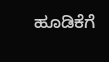ಹೂಡಿಕೆಗೆ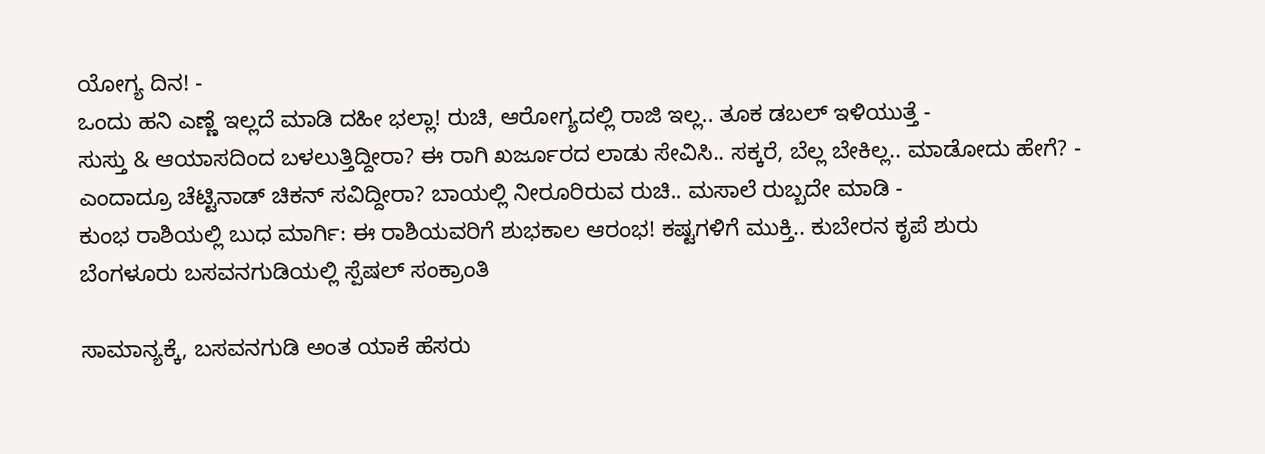ಯೋಗ್ಯ ದಿನ! -
ಒಂದು ಹನಿ ಎಣ್ಣೆ ಇಲ್ಲದೆ ಮಾಡಿ ದಹೀ ಭಲ್ಲಾ! ರುಚಿ, ಆರೋಗ್ಯದಲ್ಲಿ ರಾಜಿ ಇಲ್ಲ.. ತೂಕ ಡಬಲ್ ಇಳಿಯುತ್ತೆ -
ಸುಸ್ತು & ಆಯಾಸದಿಂದ ಬಳಲುತ್ತಿದ್ದೀರಾ? ಈ ರಾಗಿ ಖರ್ಜೂರದ ಲಾಡು ಸೇವಿಸಿ.. ಸಕ್ಕರೆ, ಬೆಲ್ಲ ಬೇಕಿಲ್ಲ.. ಮಾಡೋದು ಹೇಗೆ? -
ಎಂದಾದ್ರೂ ಚೆಟ್ಟಿನಾಡ್ ಚಿಕನ್ ಸವಿದ್ದೀರಾ? ಬಾಯಲ್ಲಿ ನೀರೂರಿರುವ ರುಚಿ.. ಮಸಾಲೆ ರುಬ್ಬದೇ ಮಾಡಿ -
ಕುಂಭ ರಾಶಿಯಲ್ಲಿ ಬುಧ ಮಾರ್ಗಿ: ಈ ರಾಶಿಯವರಿಗೆ ಶುಭಕಾಲ ಆರಂಭ! ಕಷ್ಟಗಳಿಗೆ ಮುಕ್ತಿ.. ಕುಬೇರನ ಕೃಪೆ ಶುರು
ಬೆಂಗಳೂರು ಬಸವನಗುಡಿಯಲ್ಲಿ ಸ್ಪೆಷಲ್ ಸಂಕ್ರಾಂತಿ

ಸಾಮಾನ್ಯಕ್ಕೆ, ಬಸವನಗುಡಿ ಅಂತ ಯಾಕೆ ಹೆಸರು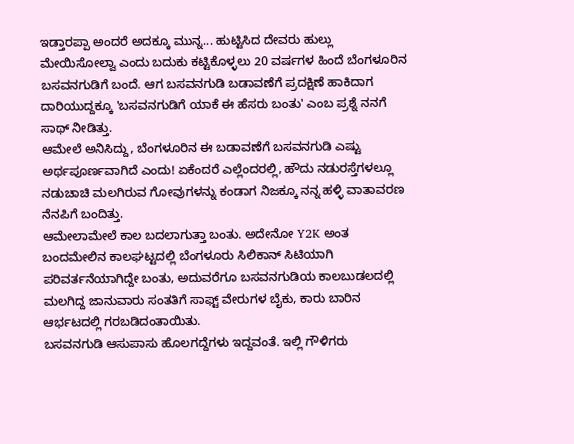ಇಡ್ತಾರಪ್ಪಾ ಅಂದರೆ ಅದಕ್ಕೂ ಮುನ್ನ... ಹುಟ್ಟಿಸಿದ ದೇವರು ಹುಲ್ಲು ಮೇಯಿಸೋಲ್ವಾ ಎಂದು ಬದುಕು ಕಟ್ಟಿಕೊಳ್ಳಲು 20 ವರ್ಷಗಳ ಹಿಂದೆ ಬೆಂಗಳೂರಿನ ಬಸವನಗುಡಿಗೆ ಬಂದೆ. ಆಗ ಬಸವನಗುಡಿ ಬಡಾವಣೆಗೆ ಪ್ರದಕ್ಷಿಣೆ ಹಾಕಿದಾಗ ದಾರಿಯುದ್ದಕ್ಕೂ 'ಬಸವನಗುಡಿಗೆ ಯಾಕೆ ಈ ಹೆಸರು ಬಂತು' ಎಂಬ ಪ್ರಶ್ನೆ ನನಗೆ ಸಾಥ್ ನೀಡಿತ್ತು.
ಆಮೇಲೆ ಅನಿಸಿದ್ದು, ಬೆಂಗಳೂರಿನ ಈ ಬಡಾವಣೆಗೆ ಬಸವನಗುಡಿ ಎಷ್ಟು ಅರ್ಥಪೂರ್ಣವಾಗಿದೆ ಎಂದು! ಏಕೆಂದರೆ ಎಲ್ಲೆಂದರಲ್ಲಿ, ಹೌದು ನಡುರಸ್ತೆಗಳಲ್ಲೂ ನಡುಚಾಚಿ ಮಲಗಿರುವ ಗೋವುಗಳನ್ನು ಕಂಡಾಗ ನಿಜಕ್ಕೂ ನನ್ನ ಹಳ್ಳಿ ವಾತಾವರಣ ನೆನಪಿಗೆ ಬಂದಿತ್ತು.
ಆಮೇಲಾಮೇಲೆ ಕಾಲ ಬದಲಾಗುತ್ತಾ ಬಂತು. ಅದೇನೋ Y2K ಅಂತ ಬಂದಮೇಲಿನ ಕಾಲಘಟ್ಟದಲ್ಲಿ ಬೆಂಗಳೂರು ಸಿಲಿಕಾನ್ ಸಿಟಿಯಾಗಿ ಪರಿವರ್ತನೆಯಾಗಿದ್ದೇ ಬಂತು, ಅದುವರೆಗೂ ಬಸವನಗುಡಿಯ ಕಾಲಬುಡಲದಲ್ಲಿ ಮಲಗಿದ್ದ ಜಾನುವಾರು ಸಂತತಿಗೆ ಸಾಫ್ಟ್ ವೇರುಗಳ ಬೈಕು, ಕಾರು ಬಾರಿನ ಆರ್ಭಟದಲ್ಲಿ ಗರಬಡಿದಂತಾಯಿತು.
ಬಸವನಗುಡಿ ಆಸುಪಾಸು ಹೊಲಗದ್ದೆಗಳು ಇದ್ದವಂತೆ. ಇಲ್ಲಿ ಗೌಳಿಗರು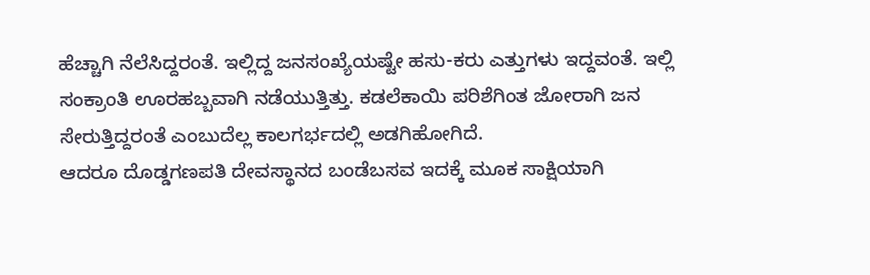ಹೆಚ್ಚಾಗಿ ನೆಲೆಸಿದ್ದರಂತೆ. ಇಲ್ಲಿದ್ದ ಜನಸಂಖ್ಯೆಯಷ್ಟೇ ಹಸು-ಕರು ಎತ್ತುಗಳು ಇದ್ದವಂತೆ. ಇಲ್ಲಿ ಸಂಕ್ರಾಂತಿ ಊರಹಬ್ಬವಾಗಿ ನಡೆಯುತ್ತಿತ್ತು. ಕಡಲೆಕಾಯಿ ಪರಿಶೆಗಿಂತ ಜೋರಾಗಿ ಜನ ಸೇರುತ್ತಿದ್ದರಂತೆ ಎಂಬುದೆಲ್ಲ ಕಾಲಗರ್ಭದಲ್ಲಿ ಅಡಗಿಹೋಗಿದೆ.
ಆದರೂ ದೊಡ್ಡಗಣಪತಿ ದೇವಸ್ಥಾನದ ಬಂಡೆಬಸವ ಇದಕ್ಕೆ ಮೂಕ ಸಾಕ್ಷಿಯಾಗಿ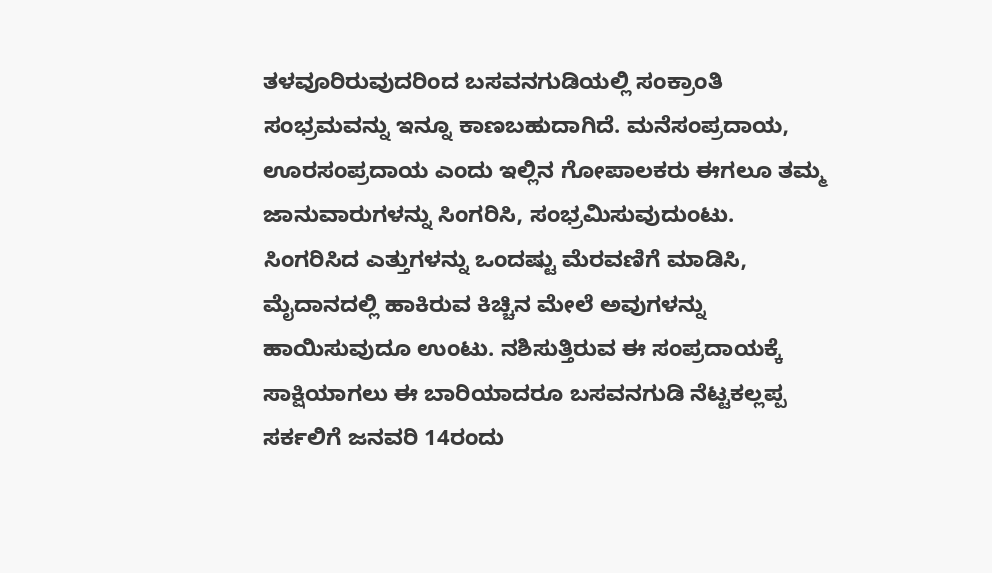ತಳವೂರಿರುವುದರಿಂದ ಬಸವನಗುಡಿಯಲ್ಲಿ ಸಂಕ್ರಾಂತಿ ಸಂಭ್ರಮವನ್ನು ಇನ್ನೂ ಕಾಣಬಹುದಾಗಿದೆ. ಮನೆಸಂಪ್ರದಾಯ, ಊರಸಂಪ್ರದಾಯ ಎಂದು ಇಲ್ಲಿನ ಗೋಪಾಲಕರು ಈಗಲೂ ತಮ್ಮ ಜಾನುವಾರುಗಳನ್ನು ಸಿಂಗರಿಸಿ, ಸಂಭ್ರಮಿಸುವುದುಂಟು.
ಸಿಂಗರಿಸಿದ ಎತ್ತುಗಳನ್ನು ಒಂದಷ್ಟು ಮೆರವಣಿಗೆ ಮಾಡಿಸಿ, ಮೈದಾನದಲ್ಲಿ ಹಾಕಿರುವ ಕಿಚ್ಚಿನ ಮೇಲೆ ಅವುಗಳನ್ನು ಹಾಯಿಸುವುದೂ ಉಂಟು. ನಶಿಸುತ್ತಿರುವ ಈ ಸಂಪ್ರದಾಯಕ್ಕೆ ಸಾಕ್ಷಿಯಾಗಲು ಈ ಬಾರಿಯಾದರೂ ಬಸವನಗುಡಿ ನೆಟ್ಟಕಲ್ಲಪ್ಪ ಸರ್ಕಲಿಗೆ ಜನವರಿ 14ರಂದು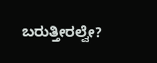ಬರುತ್ತೀರಲ್ವೇ?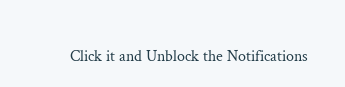Click it and Unblock the Notifications